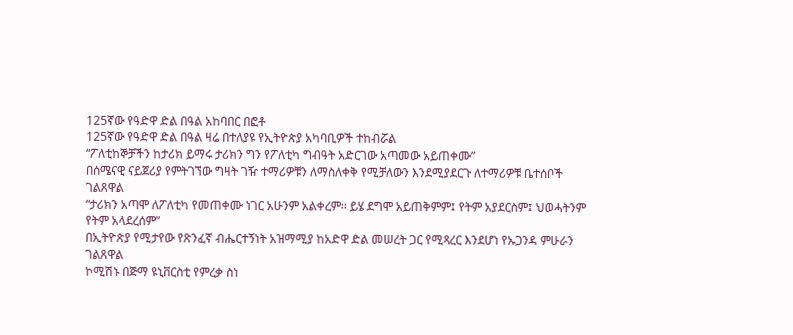125ኛው የዓድዋ ድል በዓል አከባበር በፎቶ
125ኛው የዓድዋ ድል በዓል ዛሬ በተለያዩ የኢትዮጵያ አካባቢዎች ተከብሯል
“ፖለቲከኞቻችን ከታሪክ ይማሩ ታሪክን ግን የፖለቲካ ግብዓት አድርገው አጣመው አይጠቀሙ”
በሰሜናዊ ናይጀሪያ የምትገኘው ግዛት ገዥ ተማሪዎቹን ለማስለቀቅ የሚቻለውን እንደሚያደርጉ ለተማሪዎቹ ቤተሰቦች ገልጸዋል
“ታሪክን አጣሞ ለፖለቲካ የመጠቀሙ ነገር አሁንም አልቀረም፡፡ ይሄ ደግሞ አይጠቅምም፤ የትም አያደርስም፤ ህወሓትንም የትም አላደረሰም”
በኢትዮጵያ የሚታየው የጽንፈኛ ብሔርተኝነት አዝማሚያ ከአድዋ ድል መሠረት ጋር የሚጻረር እንደሆነ የኡጋንዳ ምሁራን ገልጸዋል
ኮሚሽኑ በጅማ ዩኒቨርስቲ የምረቃ ስነ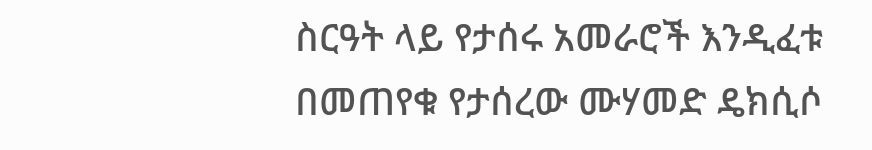ስርዓት ላይ የታሰሩ አመራሮች እንዲፈቱ በመጠየቁ የታሰረው ሙሃመድ ዴክሲሶ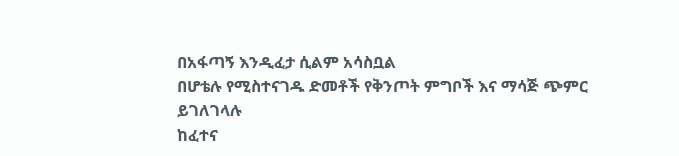በአፋጣኝ እንዲፈታ ሲልም አሳስቧል
በሆቴሉ የሚስተናገዱ ድመቶች የቅንጦት ምግቦች እና ማሳጅ ጭምር ይገለገላሉ
ከፈተና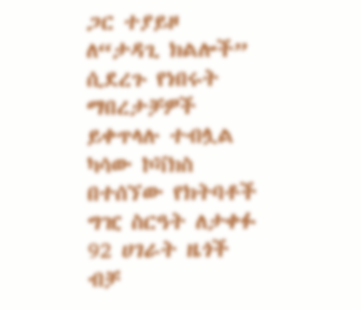ጋር ተያይዞ ለ“ታዳጊ ክልሎች” ሲደረጉ የነበሩት ማበረታቻዎች ይቀጥላሉ ተብሏል
ካሳው ኮቫክስ በተሰኘው የክትባቶች ግዢ ስርዓት ለታቀፉ 92 ሀገራት ዜጎች ብቻ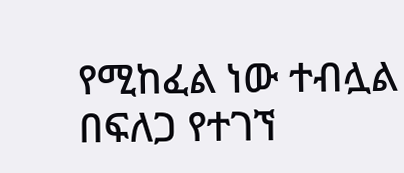የሚከፈል ነው ተብሏል
በፍለጋ የተገኘ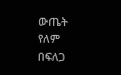ውጤት የለም
በፍለጋ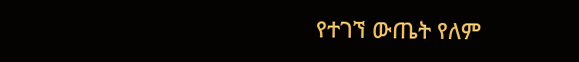የተገኘ ውጤት የለም